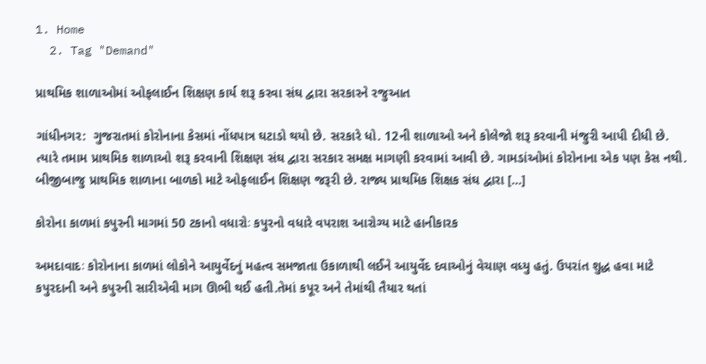1. Home
  2. Tag "Demand"

પ્રાથમિક શાળાઓમાં ઓફલાઈન શિક્ષણ કાર્ય શરૂ કરવા સંઘ દ્વારા સરકારને રજુઆત

ગાંધીનગર:  ગુજરાતમાં કોરોનાના કેસમાં નોંધપાત્ર ઘટાડો થયો છે. સરકારે ધો. 12ની શાળાઓ અને કોલેજો શરૂ કરવાની મંજુરી આપી દીધી છે. ત્યારે તમામ પ્રાથમિક શાળાઓ શરૂ કરવાની શિક્ષણ સંઘ દ્વારા સરકાર સમક્ષ માગણી કરવામાં આવી છે. ગામડાંઓમાં કોરોનાના એક પણ કેસ નથી. બીજીબાજુ પ્રાથમિક શાળાના બાળકો માટે ઓફલાઈન શિક્ષણ જરૂરી છે. રાજ્ય પ્રાથમિક શિક્ષક સંઘ દ્વારા […]

કોરોના કાળમાં કપુરની માગમાં 50 ટકાનો વધારોઃ કપુરનો વધારે વપરાશ આરોગ્ય માટે હાનીકારક

અમદાવાદઃ કોરોનાના કાળમાં લોકોને આયુર્વેદનું મહત્વ સમજાતા ઉકાળાથી લઈને આયુર્વેદ દવાઓનું વેચાણ વધ્યુ હતું. ઉપરાંત શુદ્ધ હવા માટે કપુરદાની અને કપુરની સારીએવી માગ ઊભી થઈ હતી.તેમાં કપૂર અને તેમાંથી તૈયાર થતાં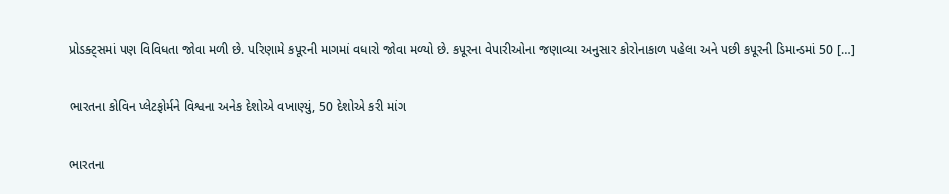પ્રોડક્ટ્સમાં પણ વિવિધતા જોવા મળી છે. પરિણામે કપૂરની માગમાં વધારો જોવા મળ્યો છે. કપૂરના વેપારીઓના જણાવ્યા અનુસાર કોરોનાકાળ પહેલા અને પછી કપૂરની ડિમાન્ડમાં 50 […]

ભારતના કોવિન પ્લેટફોર્મને વિશ્વના અનેક દેશોએ વખાણ્યું, 50 દેશોએ કરી માંગ

ભારતના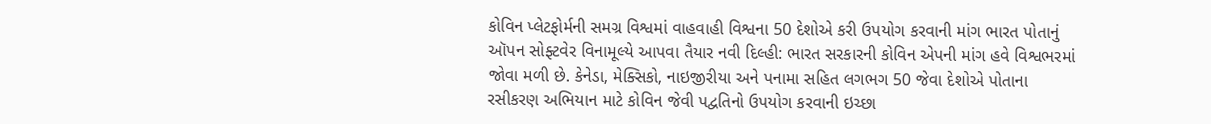કોવિન પ્લેટફોર્મની સમગ્ર વિશ્વમાં વાહવાહી વિશ્વના 50 દેશોએ કરી ઉપયોગ કરવાની માંગ ભારત પોતાનું ઑપન સોફ્ટવેર વિનામૂલ્યે આપવા તૈયાર નવી દિલ્હી: ભારત સરકારની કોવિન એપની માંગ હવે વિશ્વભરમાં જોવા મળી છે. કેનેડા, મેક્સિકો, નાઇજીરીયા અને પનામા સહિત લગભગ 50 જેવા દેશોએ પોતાના રસીકરણ અભિયાન માટે કોવિન જેવી પદ્વતિનો ઉપયોગ કરવાની ઇચ્છા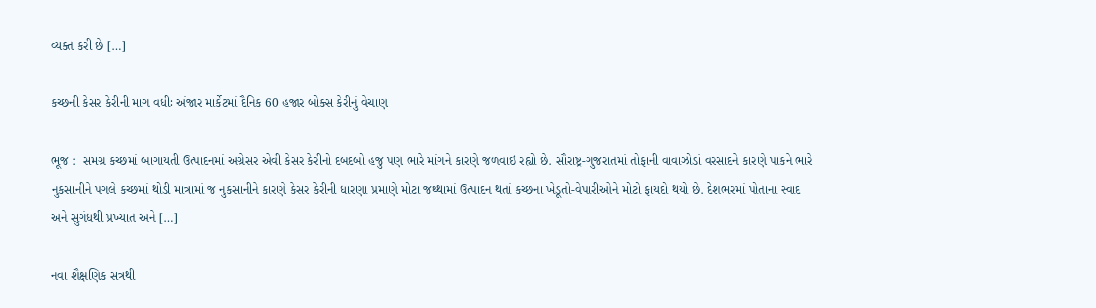વ્યક્ત કરી છે […]

કચ્છની કેસર કેરીની માગ વધીઃ અંજાર માર્કેટમાં દૈનિક 60 હજાર બોક્સ કેરીનું વેચાણ

ભૂજ :  સમગ્ર કચ્છમાં બાગાયતી ઉત્પાદનમાં અગ્રેસર એવી કેસર કેરીનો દબદબો હજુ પણ ભારે માંગને કારણે જળવાઇ રહ્યો છે. સૌરાષ્ટ્ર-ગુજરાતમાં તોફાની વાવાઝોડાં વરસાદને કારણે પાકને ભારે નુકસાનીને પગલે કચ્છમાં થોડી માત્રામાં જ નુકસાનીને કારણે કેસર કેરીની ધારણા પ્રમાણે મોટા જથ્થામાં ઉત્પાદન થતાં કચ્છના ખેડૂતો-વેપારીઓને મોટો ફાયદો થયો છે. દેશભરમાં પોતાના સ્વાદ અને સુગંધથી પ્રખ્યાત અને […]

નવા શૈક્ષણિક સત્રથી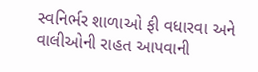સ્વનિર્ભર શાળાઓ ફી વધારવા અને વાલીઓની રાહત આપવાની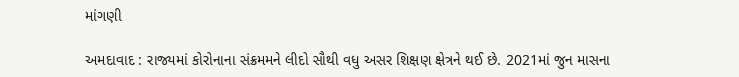માંગણી

અમદાવાદ : રાજ્યમાં કોરોનાના સંક્રમમને લીદો સૌથી વધુ અસર શિક્ષણ ક્ષેત્રને થઈ છે. 2021માં જુન માસના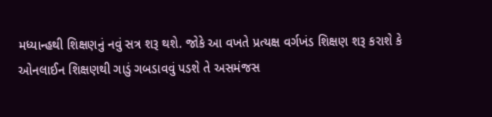મધ્યાન્હથી શિક્ષણનું નવું સત્ર શરૂ થશે. જોકે આ વખતે પ્રત્યક્ષ વર્ગખંડ શિક્ષણ શરૂ કરાશે કે ઓનલાઈન શિક્ષણથી ગાડું ગબડાવવું પડશે તે અસમંજસ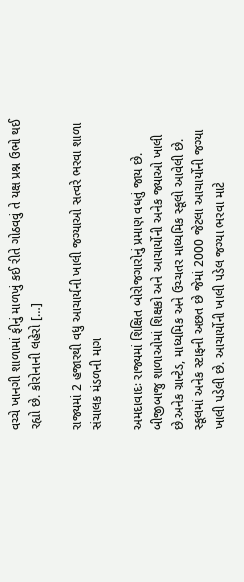વચ્ચે ખાનગી શાળામાં ફીનું માળખું કઈ રીતે ગોઠવવું તે યક્ષ પ્રશ્ન ઉભો થઈ રહ્યો છે. કોરોનાની લહેરો […]

રાજ્યમાં 2 હજારથી વધુ આચાર્યની ખાલી જગ્યાઓ સત્વરે ભરવા શાળા સંચાલક મંડળની માગ

અમદાવાદઃ રાજ્યમાં શિક્ષિત બોરોજગારોનું પ્રમાણ વધતું જાય છે. બીજીબાજુ શાળાઓમાં શિક્ષકો અને આચાર્યોની અનેક જ્યાઓ ખાલી છે.અનેક ગ્રાન્ટેડ, માધ્યમિક અને ઉચ્ચતર માધ્યમિક સ્કૂલો આવેલી છે. સ્કૂલમાં અનેક સ્ટાફની અછત છે જેમાં 2000 જેટલા આચાર્યોની જગ્યા ખાલી પડેલી છે. આચાર્યોની ખાલી પડેલ જગ્યા ભરવા માટે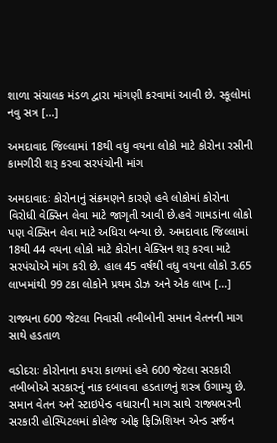શાળા સંચાલક મંડળ દ્વારા માંગણી કરવામાં આવી છે. સ્કૂલોમાં નવુ સત્ર […]

અમદાવાદ જિલ્લામાં 18થી વધુ વયના લોકો માટે કોરોના રસીની કામગીરી શરૂ કરવા સરપંચોની માંગ

અમદાવાદઃ કોરોનાનું સંક્રમણને કારણે હવે લોકોમાં કોરોના વિરોધી વેક્સિન લેવા માટે જાગૃતી આવી છે.હવે ગામડાંના લોકો પણ વેક્સિન લેવા માટે અધિરા બન્યા છે. અમદાવાદ જિલ્લામાં 18થી 44 વયના લોકો માટે કોરોના વેક્સિન શરૂ કરવા માટે સરપંચોએ માંગ કરી છે. હાલ 45 વર્ષથી વધુ વયના લોકો 3.65 લાખમાંથી 99 ટકા લોકોને પ્રથમ ડોઝ અને એક લાખ […]

રાજ્યના 600 જેટલા નિવાસી તબીબોની સમાન વેતનની માગ સાથે હડતાળ

વડોદરાઃ કોરોનાના કપરા કાળમાં હવે 600 જેટલા સરકારી તબીબોએ સરકારનું નાક દબાવવા હડતાળનું શસ્ત્ર ઉગામ્યુ છે. સમાન વેતન અને સ્ટાઇપેન્ડ વધારાની માગ સાથે રાજ્યભરની સરકારી હોસ્પિટલમાં કોલેજ ઓફ ફિઝિશિયન એન્ડ સર્જન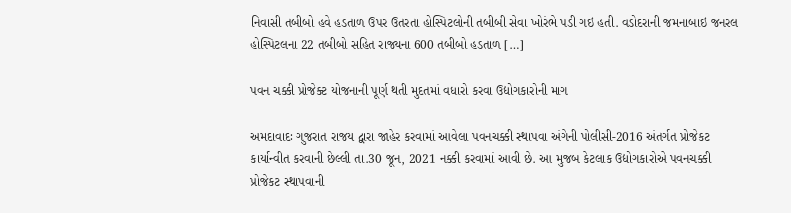નિવાસી તબીબો હવે હડતાળ ઉપર ઉતરતા હોસ્પિટલોની તબીબી સેવા ખોરંભે પડી ગઇ હતી. વડોદરાની જમનાબાઇ જનરલ હોસ્પિટલના 22 તબીબો સહિત રાજ્યના 600 તબીબો હડતાળ […]

પવન ચક્કી પ્રોજેક્ટ યોજનાની પૂર્ણ થતી મુદતમાં વધારો કરવા ઉદ્યોગકારોની માગ

અમદાવાદઃ ગુજરાત રાજય દ્વારા જાહેર કરવામાં આવેલા પવનચક્કી સ્થાપવા અંગેની પોલીસી-2016 અંતર્ગત પ્રોજેકટ કાર્યાન્વીત કરવાની છેલ્લી તા.30 જૂન, 2021 નક્કી કરવામાં આવી છે. આ મુજબ કેટલાક ઉદ્યોગકારોએ પવનચક્કી પ્રોજેકટ સ્થાપવાની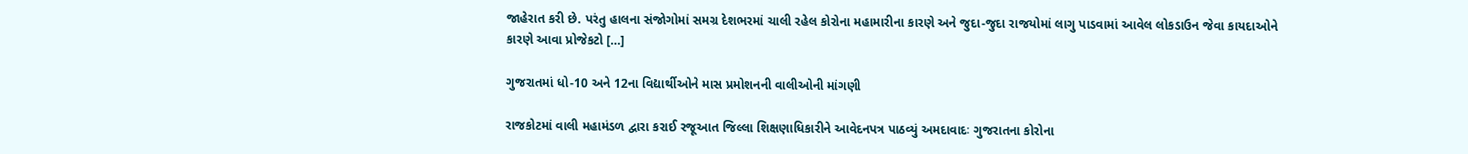જાહેરાત કરી છે. પરંતુ હાલના સંજોગોમાં સમગ્ર દેશભરમાં ચાલી રહેલ કોરોના મહામારીના કારણે અને જુદા-જુદા રાજયોમાં લાગુ પાડવામાં આવેલ લોકડાઉન જેવા કાયદાઓને કારણે આવા પ્રોજેકટો […]

ગુજરાતમાં ધો-10 અને 12ના વિદ્યાર્થીઓને માસ પ્રમોશનની વાલીઓની માંગણી

રાજકોટમાં વાલી મહામંડળ દ્વારા કરાઈ રજૂઆત જિલ્લા શિક્ષણાધિકારીને આવેદનપત્ર પાઠવ્યું અમદાવાદઃ ગુજરાતના કોરોના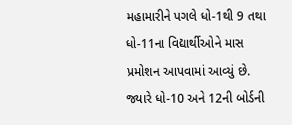મહામારીને પગલે ધો-1થી 9 તથા ધો-11ના વિદ્યાર્થીઓને માસ પ્રમોશન આપવામાં આવ્યું છે. જ્યારે ધો-10 અને 12ની બોર્ડની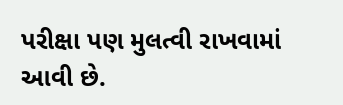પરીક્ષા પણ મુલત્વી રાખવામાં આવી છે.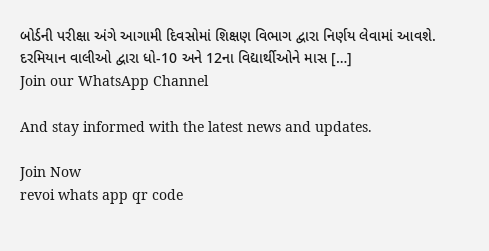બોર્ડની પરીક્ષા અંગે આગામી દિવસોમાં શિક્ષણ વિભાગ દ્વારા નિર્ણય લેવામાં આવશે. દરમિયાન વાલીઓ દ્વારા ધો-10 અને 12ના વિદ્યાર્થીઓને માસ […]
Join our WhatsApp Channel

And stay informed with the latest news and updates.

Join Now
revoi whats app qr code